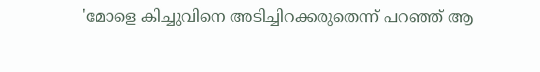'മോളെ കിച്ചുവിനെ അടിച്ചിറക്കരുതെന്ന് പറഞ്ഞ് ആ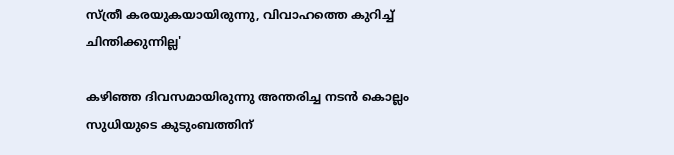സ്ത്രീ കരയുകയായിരുന്നു, വിവാഹത്തെ കുറിച്ച് ചിന്തിക്കുന്നില്ല'

കഴിഞ്ഞ ദിവസമായിരുന്നു അന്തരിച്ച നടൻ കൊല്ലം സുധിയുടെ കുടുംബത്തിന്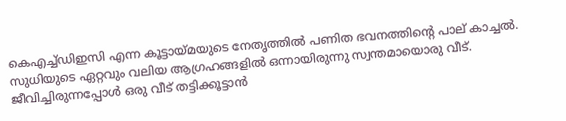കെഎച്ച്ഡിഇസി എന്ന കൂട്ടായ്മയുടെ നേതൃത്തിൽ പണിത ഭവനത്തിന്റെ പാല് കാച്ചൽ. സുധിയുടെ ഏറ്റവും വലിയ ആഗ്രഹങ്ങളിൽ ഒന്നായിരുന്നു സ്വന്തമായൊരു വീട്. ജീവിച്ചിരുന്നപ്പോൾ ഒരു വീട് തട്ടിക്കൂട്ടാൻ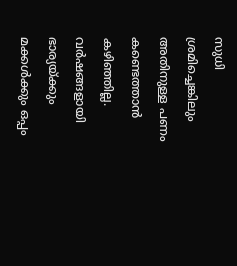സുധി ശ്രമിച്ചെങ്കിലും അതിനുള്ള പണം കണ്ടെത്താൻ കഴിഞ്ഞില്ല. വർഷങ്ങളായി ഭാര്യയ്ക്കും മക്കൾക്കും ഒപ്പം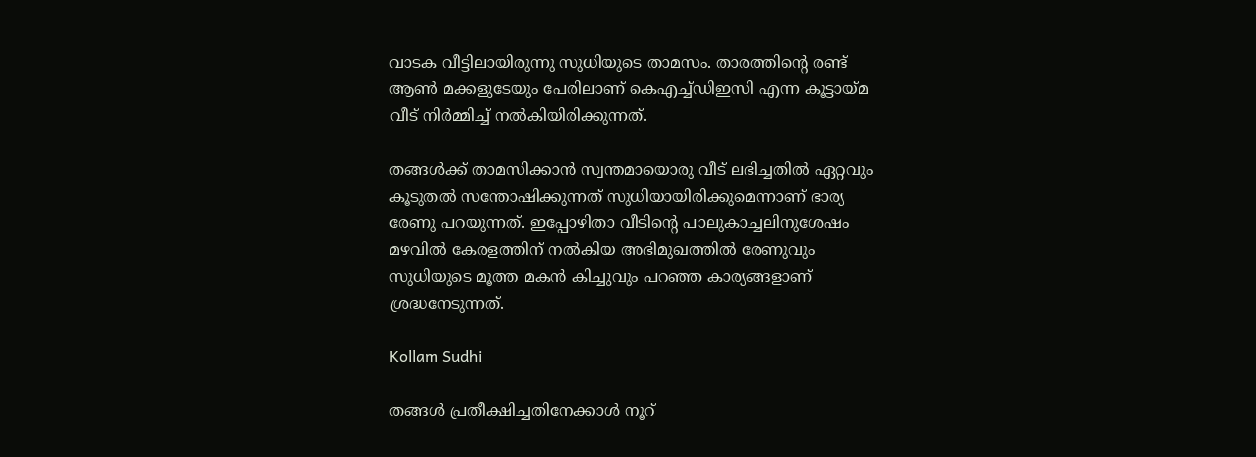വാടക വീട്ടിലായിരുന്നു സുധിയുടെ താമസം. താരത്തിന്റെ രണ്ട് ആൺ മക്കളുടേയും പേരിലാണ് കെഎച്ച്ഡിഇസി എന്ന കൂട്ടായ്മ വീട് നിർമ്മിച്ച് നൽകിയിരിക്കുന്നത്.

തങ്ങൾക്ക് താമസിക്കാൻ സ്വന്തമായൊരു വീട് ലഭിച്ചതിൽ ഏറ്റവും കൂടുതൽ സന്തോഷിക്കുന്നത് സുധിയായിരിക്കുമെന്നാണ് ഭാര്യ രേണു പറയുന്നത്. ഇപ്പോഴിതാ വീടിന്റെ പാലുകാച്ചലിനുശേഷം മഴവിൽ കേരളത്തിന് നൽകിയ അഭിമുഖത്തിൽ രേണുവും സുധിയുടെ മൂത്ത മകൻ കിച്ചുവും പറഞ്ഞ കാര്യങ്ങളാണ് ശ്രദ്ധനേടുന്നത്.

Kollam Sudhi

തങ്ങൾ പ്രതീക്ഷിച്ചതിനേക്കാൾ നൂറ്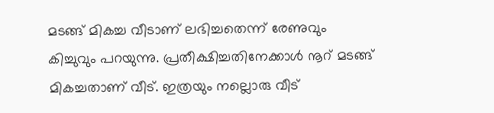മടങ്ങ് മികച്ച വീടാണ് ലഭിച്ചതെന്ന് രേണുവും കിച്ചുവും പറയുന്നു. പ്രതീക്ഷിച്ചതിനേക്കാൾ നൂറ് മടങ്ങ് മികച്ചതാണ് വീട്. ഇത്രയും നല്ലൊരു വീട്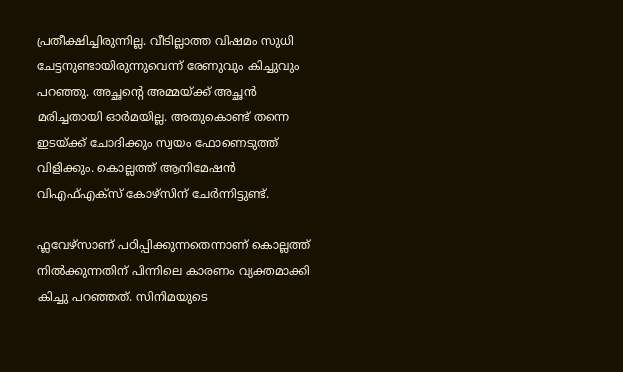പ്രതീക്ഷിച്ചിരുന്നില്ല. വീടില്ലാത്ത വിഷമം സുധി ചേട്ടനുണ്ടായിരുന്നുവെന്ന് രേണുവും കിച്ചുവും പറഞ്ഞു. അച്ഛന്റെ അമ്മയ്ക്ക് അച്ഛൻ മരിച്ചതായി ഓർമയില്ല. അതുകൊണ്ട് തന്നെ ഇടയ്ക്ക് ചോദിക്കും സ്വയം ഫോണെടുത്ത് വിളിക്കും. കൊല്ലത്ത് ആനിമേഷൻ വിഎഫ്എക്സ് കോഴ്സിന് ചേർന്നിട്ടുണ്ട്.

ഫ്ലവേഴ്സാണ് പഠിപ്പിക്കുന്നതെന്നാണ് കൊല്ലത്ത് നിൽക്കുന്നതിന് പിന്നിലെ കാരണം വ്യക്തമാക്കി കിച്ചു പറഞ്ഞത്. സിനിമയുടെ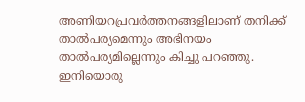അണിയറപ്രവർത്തനങ്ങളിലാണ് തനിക്ക് താൽപര്യമെന്നും അഭിനയം താൽപര്യമില്ലെന്നും കിച്ചു പറഞ്ഞു. ഇനിയൊരു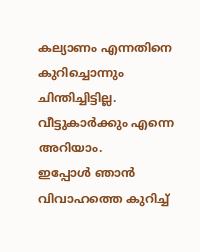കല്യാണം എന്നതിനെ കുറിച്ചൊന്നും ചിന്തിച്ചിട്ടില്ല. വീട്ടുകാർക്കും എന്നെ അറിയാം. ഇപ്പോൾ ‍ഞാൻ വിവാഹത്തെ കുറിച്ച്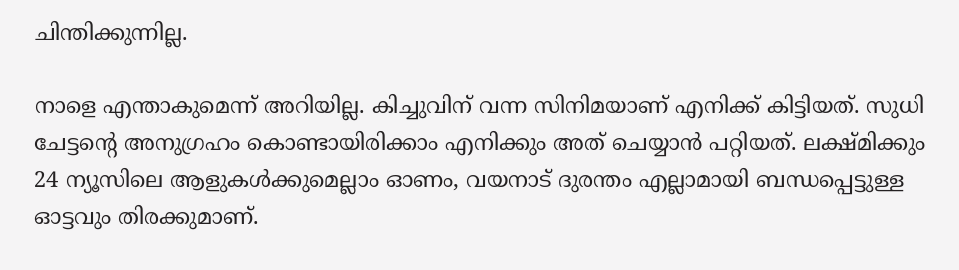ചിന്തിക്കുന്നില്ല.

നാളെ എന്താകുമെന്ന് അറിയില്ല. കിച്ചുവിന് വന്ന സിനിമയാണ് എനിക്ക് കിട്ടിയത്. സുധി ചേട്ടന്റെ അനുഗ്രഹം കൊണ്ടായിരിക്കാം എനിക്കും അത് ചെയ്യാൻ പറ്റിയത്. ലക്ഷ്മിക്കും 24 ന്യൂസിലെ ആളുകൾക്കുമെല്ലാം ഓണം, വയനാട് ദുരന്തം എല്ലാമായി ബന്ധപ്പെട്ടുള്ള ഓട്ടവും തിരക്കുമാണ്.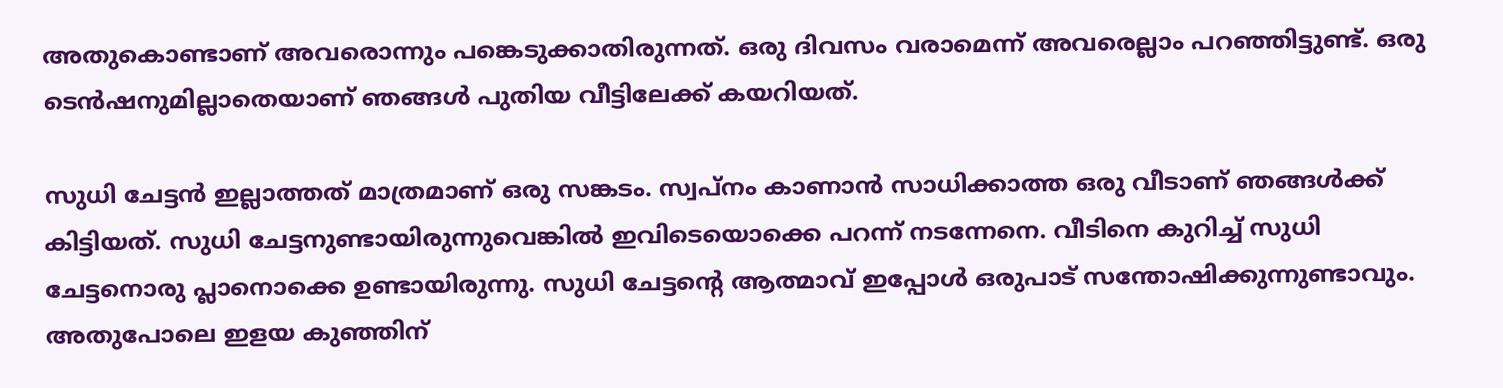അതുകൊണ്ടാണ് അവരൊന്നും പങ്കെടുക്കാതിരുന്നത്. ഒരു ദിവസം വരാമെന്ന് അവരെല്ലാം പറഞ്ഞിട്ടുണ്ട്. ഒരു ടെൻഷനുമില്ലാതെയാണ് ഞങ്ങൾ പുതിയ വീട്ടിലേക്ക് കയറിയത്.

സുധി ചേട്ടൻ ഇല്ലാത്തത് മാത്രമാണ് ഒരു സങ്കടം. സ്വപ്നം കാണാൻ സാധിക്കാത്ത ഒരു വീടാണ് ഞങ്ങൾക്ക് കിട്ടിയത്. സുധി ചേട്ടനുണ്ടായിരുന്നുവെങ്കിൽ ഇവിടെയൊക്കെ പറന്ന് നടന്നേനെ. വീടിനെ കുറിച്ച് സുധി ചേട്ടനൊരു പ്ലാനൊക്കെ ഉണ്ടായിരുന്നു. സുധി ചേട്ടന്റെ ആത്മാവ് ഇപ്പോൾ ഒരുപാട് സന്തോഷിക്കുന്നുണ്ടാവും. അതുപോലെ ഇളയ കുഞ്ഞിന്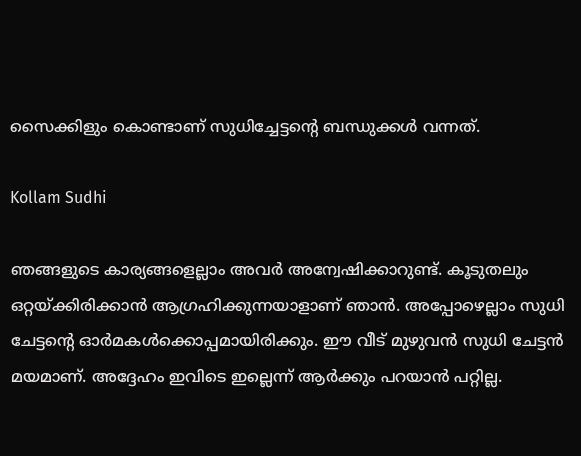സൈക്കിളും കൊണ്ടാണ് സുധിച്ചേട്ടന്റെ ബന്ധുക്കൾ വന്നത്.

Kollam Sudhi

ഞങ്ങളുടെ കാര്യങ്ങളെല്ലാം അവർ അന്വേഷിക്കാറുണ്ട്. കൂടുതലും ഒറ്റയ്ക്കിരിക്കാൻ ആഗ്രഹിക്കുന്നയാളാണ് ഞാൻ. അപ്പോഴെല്ലാം സുധി ചേട്ടന്റെ ഓർമകൾക്കൊപ്പമായിരിക്കും. ഈ വീട് മുഴുവൻ സുധി ചേട്ടൻ മയമാണ്. അദ്ദേഹം ഇവിടെ ഇല്ലെന്ന് ആർക്കും പറയാൻ പറ്റില്ല.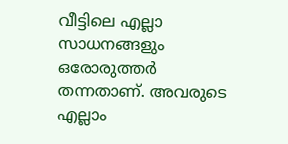വീട്ടിലെ എല്ലാ സാധനങ്ങളും ഒരോരുത്തർ തന്നതാണ്. അവരുടെ എല്ലാം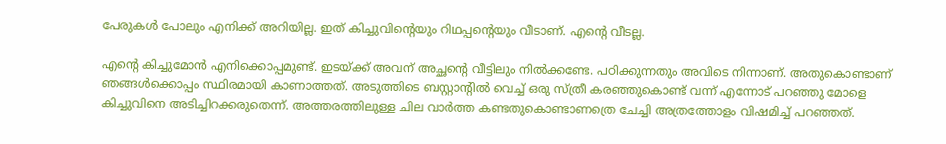പേരുകൾ പോലും എനിക്ക് അറിയില്ല. ഇത് കിച്ചുവിന്റെയും റിഥപ്പന്റെയും വീടാണ്. എന്റെ വീടല്ല.

എന്റെ കിച്ചുമോൻ എനിക്കൊപ്പമുണ്ട്. ഇടയ്ക്ക് അവന് അച്ഛന്റെ വീട്ടിലും നിൽക്കണ്ടേ. പഠിക്കുന്നതും അവിടെ നിന്നാണ്. അതുകൊണ്ടാണ് ഞങ്ങൾക്കൊപ്പം സ്ഥിരമായി കാണാത്തത്. അടുത്തിടെ ബസ്റ്റാന്റിൽ വെച്ച് ഒരു സ്ത്രീ കരഞ്ഞുകൊണ്ട് വന്ന് എന്നോട് പറഞ്ഞു മോളെ കിച്ചുവിനെ അടിച്ചിറക്കരുതെന്ന്. അത്തരത്തിലുള്ള ചില വാർത്ത കണ്ടതുകൊണ്ടാണത്രെ ചേച്ചി അത്രത്തോളം വിഷമിച്ച് പറഞ്ഞത്.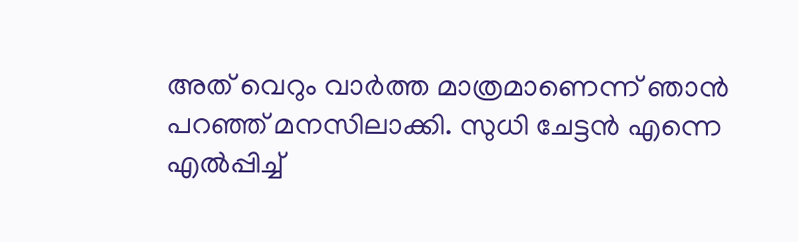അത് വെറും വാർത്ത മാത്രമാണെന്ന് ഞാൻ പറഞ്ഞ് മനസിലാക്കി. സുധി ചേട്ടൻ എന്നെ എൽപ്പിച്ച്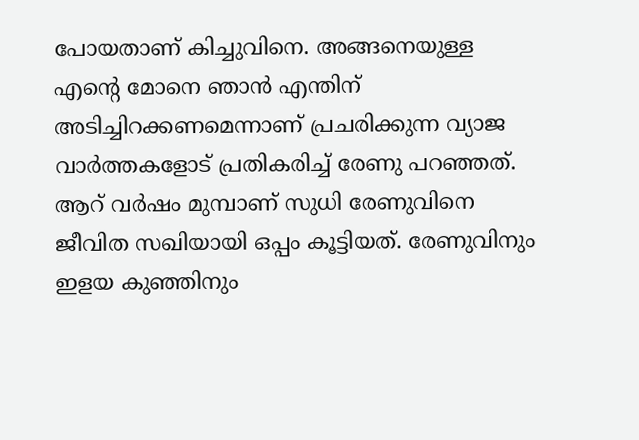പോയതാണ് കിച്ചുവിനെ. അങ്ങനെയുള്ള എന്റെ മോനെ ഞാൻ എന്തിന് അടിച്ചിറക്കണമെന്നാണ് പ്രചരിക്കുന്ന വ്യാജ വാർത്തകളോട് പ്രതികരിച്ച് രേണു പറഞ്ഞത്. ആറ് വർഷം മുമ്പാണ് സുധി രേണുവിനെ ജീവിത സഖിയായി ഒപ്പം കൂട്ടിയത്. രേണുവിനും ഇളയ കുഞ്ഞിനും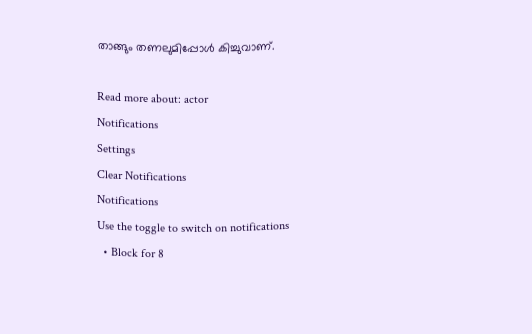താങ്ങും തണലുമിപ്പോൾ കിച്ചുവാണ്.

Read more about: actor
Notifications
Settings
Clear Notifications
Notifications
Use the toggle to switch on notifications
  • Block for 8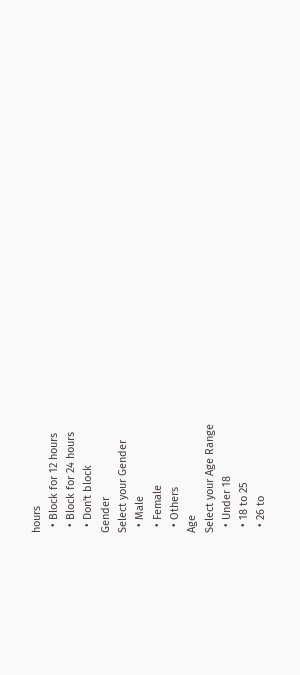hours
  • Block for 12 hours
  • Block for 24 hours
  • Don't block
Gender
Select your Gender
  • Male
  • Female
  • Others
Age
Select your Age Range
  • Under 18
  • 18 to 25
  • 26 to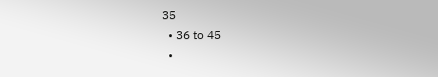35
  • 36 to 45
  •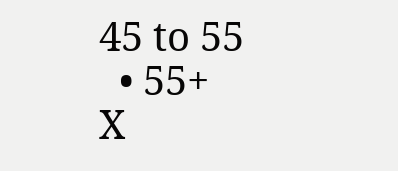45 to 55
  • 55+
X